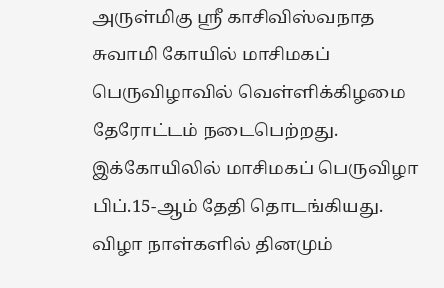அருள்மிகு ஸ்ரீ காசிவிஸ்வநாத சுவாமி கோயில் மாசிமகப் பெருவிழாவில் வெள்ளிக்கிழமை தேரோட்டம் நடைபெற்றது. இக்கோயிலில் மாசிமகப் பெருவிழா பிப்.15-ஆம் தேதி தொடங்கியது. விழா நாள்களில் தினமும்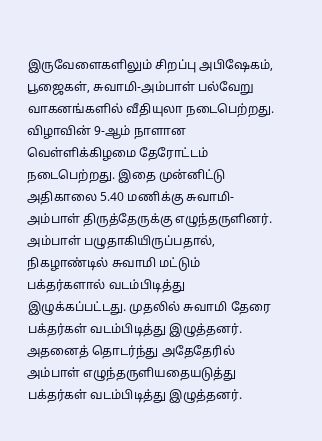இருவேளைகளிலும் சிறப்பு அபிஷேகம், பூஜைகள், சுவாமி-அம்பாள் பல்வேறு வாகனங்களில் வீதியுலா நடைபெற்றது. விழாவின் 9-ஆம் நாளான வெள்ளிக்கிழமை தேரோட்டம் நடைபெற்றது. இதை முன்னிட்டு அதிகாலை 5.40 மணிக்கு சுவாமி-அம்பாள் திருத்தேருக்கு எழுந்தருளினர். அம்பாள் பழுதாகியிருப்பதால், நிகழாண்டில் சுவாமி மட்டும் பக்தர்களால் வடம்பிடித்து இழுக்கப்பட்டது. முதலில் சுவாமி தேரை பக்தர்கள் வடம்பிடித்து இழுத்தனர். அதனைத் தொடர்ந்து அதேதேரில் அம்பாள் எழுந்தருளியதையடுத்து பக்தர்கள் வடம்பிடித்து இழுத்தனர்.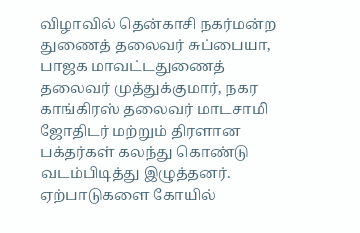விழாவில் தென்காசி நகர்மன்ற துணைத் தலைவர் சுப்பையா, பாஜக மாவட்டதுணைத் தலைவர் முத்துக்குமார், நகர காங்கிரஸ் தலைவர் மாடசாமி ஜோதிடர் மற்றும் திரளான பக்தர்கள் கலந்து கொண்டு வடம்பிடித்து இழுத்தனர். ஏற்பாடுகளை கோயில்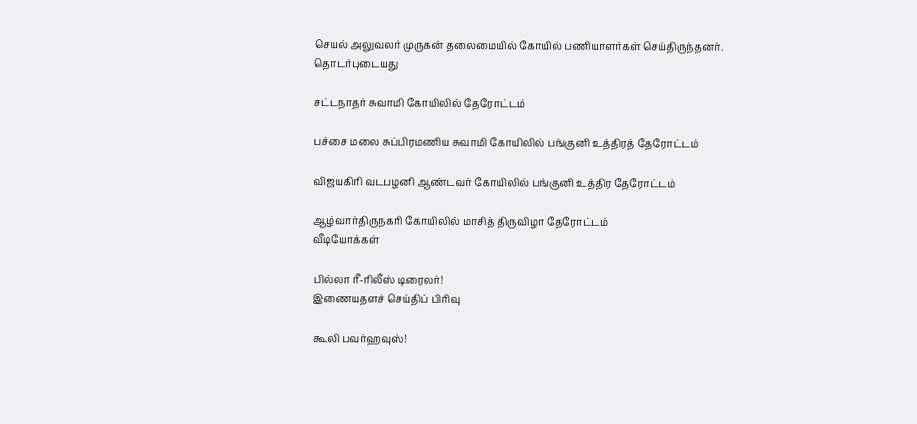செயல் அலுவலர் முருகன் தலைமையில் கோயில் பணியாளர்கள் செய்திருந்தனர்.
தொடர்புடையது

சட்டநாதர் சுவாமி கோயிலில் தேரோட்டம்

பச்சை மலை சுப்பிரமணிய சுவாமி கோயிலில் பங்குனி உத்திரத் தேரோட்டம்

விஜயகிரி வடபழனி ஆண்டவர் கோயிலில் பங்குனி உத்திர தேரோட்டம்

ஆழ்வார்திருநகரி கோயிலில் மாசித் திருவிழா தேரோட்டம்
வீடியோக்கள்

பில்லா ரீ-ரிலீஸ் டிரைலர்!
இணையதளச் செய்திப் பிரிவு

கூலி பவர்ஹவுஸ்!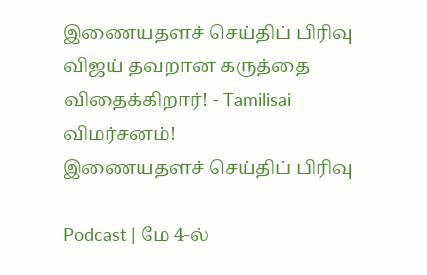இணையதளச் செய்திப் பிரிவு
விஜய் தவறான கருத்தை விதைக்கிறார்! - Tamilisai விமர்சனம்!
இணையதளச் செய்திப் பிரிவு

Podcast | மே 4-ல்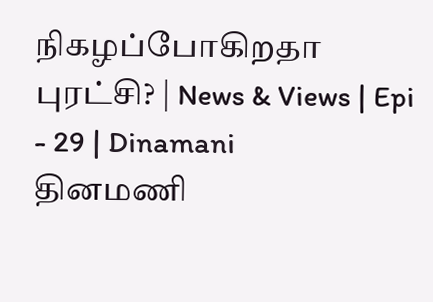நிகழப்போகிறதா புரட்சி? | News & Views | Epi - 29 | Dinamani
தினமணி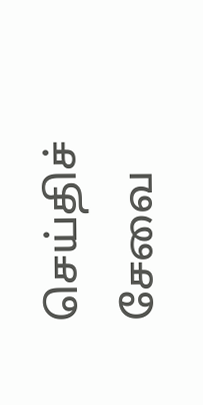செய்திச் சேவை